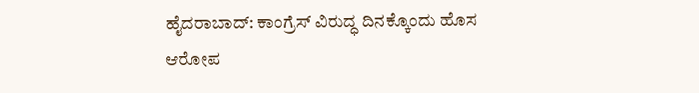ಹೈದರಾಬಾದ್: ಕಾಂಗ್ರೆಸ್ ವಿರುದ್ಧ ದಿನಕ್ಕೊಂದು ಹೊಸ ಆರೋಪ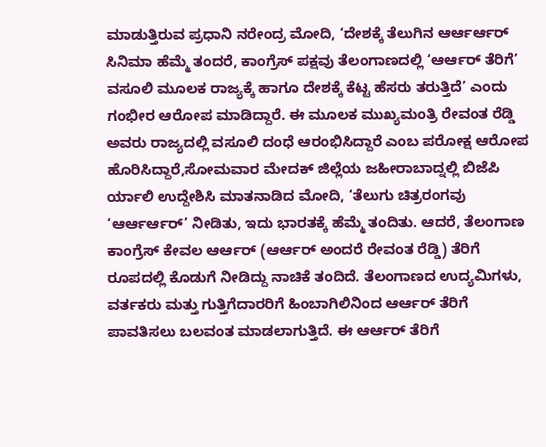ಮಾಡುತ್ತಿರುವ ಪ್ರಧಾನಿ ನರೇಂದ್ರ ಮೋದಿ, ‘ದೇಶಕ್ಕೆ ತೆಲುಗಿನ ಆರ್ಆರ್ಆರ್ ಸಿನಿಮಾ ಹೆಮ್ಮೆ ತಂದರೆ, ಕಾಂಗ್ರೆಸ್ ಪಕ್ಷವು ತೆಲಂಗಾಣದಲ್ಲಿ ‘ಆರ್ಆರ್ ತೆರಿಗೆ’ ವಸೂಲಿ ಮೂಲಕ ರಾಜ್ಯಕ್ಕೆ ಹಾಗೂ ದೇಶಕ್ಕೆ ಕೆಟ್ಟ ಹೆಸರು ತರುತ್ತಿದೆ’ ಎಂದು ಗಂಭೀರ ಆರೋಪ ಮಾಡಿದ್ದಾರೆ. ಈ ಮೂಲಕ ಮುಖ್ಯಮಂತ್ರಿ ರೇವಂತ ರೆಡ್ಡಿ ಅವರು ರಾಜ್ಯದಲ್ಲಿ ವಸೂಲಿ ದಂಧೆ ಆರಂಭಿಸಿದ್ದಾರೆ ಎಂಬ ಪರೋಕ್ಷ ಆರೋಪ ಹೊರಿಸಿದ್ದಾರೆ,ಸೋಮವಾರ ಮೇದಕ್ ಜಿಲ್ಲೆಯ ಜಹೀರಾಬಾದ್ನಲ್ಲಿ ಬಿಜೆಪಿ ರ್ಯಾಲಿ ಉದ್ದೇಶಿಸಿ ಮಾತನಾಡಿದ ಮೋದಿ, ‘ತೆಲುಗು ಚಿತ್ರರಂಗವು ‘ಆರ್ಆರ್ಆರ್’ ನೀಡಿತು, ಇದು ಭಾರತಕ್ಕೆ ಹೆಮ್ಮೆ ತಂದಿತು. ಆದರೆ, ತೆಲಂಗಾಣ ಕಾಂಗ್ರೆಸ್ ಕೇವಲ ಆರ್ಆರ್ (ಆರ್ಆರ್ ಅಂದರೆ ರೇವಂತ ರೆಡ್ಡಿ) ತೆರಿಗೆ ರೂಪದಲ್ಲಿ ಕೊಡುಗೆ ನೀಡಿದ್ದು ನಾಚಿಕೆ ತಂದಿದೆ. ತೆಲಂಗಾಣದ ಉದ್ಯಮಿಗಳು, ವರ್ತಕರು ಮತ್ತು ಗುತ್ತಿಗೆದಾರರಿಗೆ ಹಿಂಬಾಗಿಲಿನಿಂದ ಆರ್ಆರ್ ತೆರಿಗೆ ಪಾವತಿಸಲು ಬಲವಂತ ಮಾಡಲಾಗುತ್ತಿದೆ. ಈ ಆರ್ಆರ್ ತೆರಿಗೆ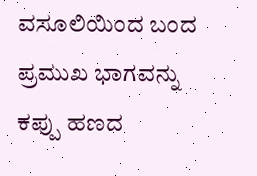ವಸೂಲಿಯಿಂದ ಬಂದ ಪ್ರಮುಖ ಭಾಗವನ್ನು ಕಪ್ಪು ಹಣದ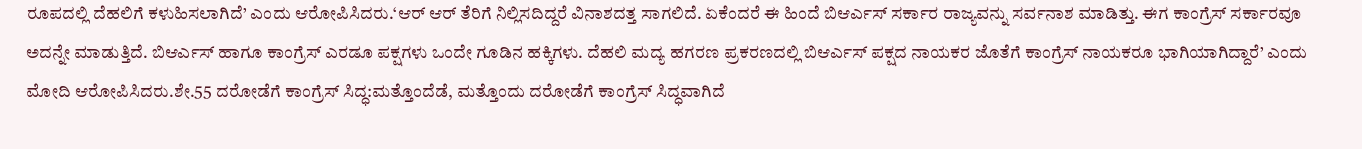ರೂಪದಲ್ಲಿ ದೆಹಲಿಗೆ ಕಳುಹಿಸಲಾಗಿದೆ’ ಎಂದು ಆರೋಪಿಸಿದರು.‘ಆರ್ ಆರ್ ತೆರಿಗೆ ನಿಲ್ಲಿಸದಿದ್ದರೆ ವಿನಾಶದತ್ತ ಸಾಗಲಿದೆ. ಏಕೆಂದರೆ ಈ ಹಿಂದೆ ಬಿಆರ್ಎಸ್ ಸರ್ಕಾರ ರಾಜ್ಯವನ್ನು ಸರ್ವನಾಶ ಮಾಡಿತ್ತು. ಈಗ ಕಾಂಗ್ರೆಸ್ ಸರ್ಕಾರವೂ ಅದನ್ನೇ ಮಾಡುತ್ತಿದೆ. ಬಿಆರ್ಎಸ್ ಹಾಗೂ ಕಾಂಗ್ರೆಸ್ ಎರಡೂ ಪಕ್ಷಗಳು ಒಂದೇ ಗೂಡಿನ ಹಕ್ಕಿಗಳು. ದೆಹಲಿ ಮದ್ಯ ಹಗರಣ ಪ್ರಕರಣದಲ್ಲಿ ಬಿಆರ್ಎಸ್ ಪಕ್ಷದ ನಾಯಕರ ಜೊತೆಗೆ ಕಾಂಗ್ರೆಸ್ ನಾಯಕರೂ ಭಾಗಿಯಾಗಿದ್ದಾರೆ’ ಎಂದು ಮೋದಿ ಆರೋಪಿಸಿದರು.ಶೇ.55 ದರೋಡೆಗೆ ಕಾಂಗ್ರೆಸ್ ಸಿದ್ಧ:ಮತ್ತೊಂದೆಡೆ, ಮತ್ತೊಂದು ದರೋಡೆಗೆ ಕಾಂಗ್ರೆಸ್ ಸಿದ್ಧವಾಗಿದೆ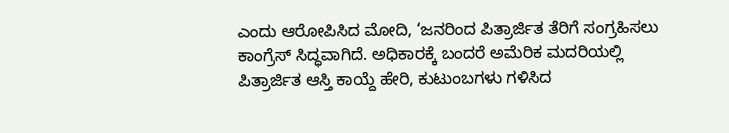ಎಂದು ಆರೋಪಿಸಿದ ಮೋದಿ, ‘ಜನರಿಂದ ಪಿತ್ರಾರ್ಜಿತ ತೆರಿಗೆ ಸಂಗ್ರಹಿಸಲು ಕಾಂಗ್ರೆಸ್ ಸಿದ್ಧವಾಗಿದೆ. ಅಧಿಕಾರಕ್ಕೆ ಬಂದರೆ ಅಮೆರಿಕ ಮದರಿಯಲ್ಲಿ ಪಿತ್ರಾರ್ಜಿತ ಆಸ್ತಿ ಕಾಯ್ದೆ ಹೇರಿ, ಕುಟುಂಬಗಳು ಗಳಿಸಿದ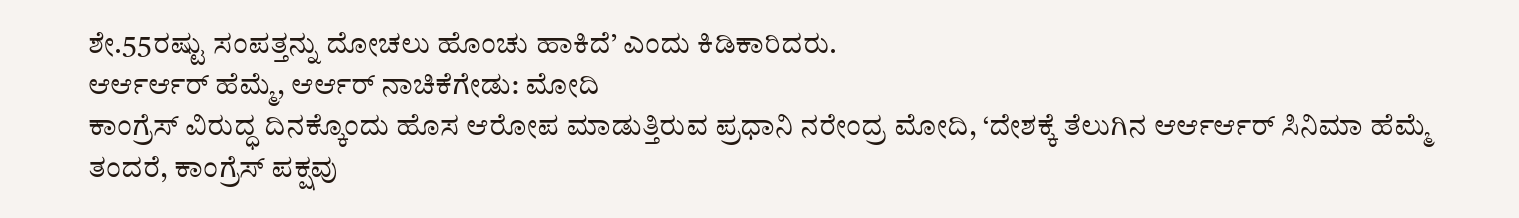ಶೇ.55ರಷ್ಟು ಸಂಪತ್ತನ್ನು ದೋಚಲು ಹೊಂಚು ಹಾಕಿದೆ’ ಎಂದು ಕಿಡಿಕಾರಿದರು.
ಆರ್ಆರ್ಆರ್ ಹೆಮ್ಮೆ, ಆರ್ಆರ್ ನಾಚಿಕೆಗೇಡು: ಮೋದಿ
ಕಾಂಗ್ರೆಸ್ ವಿರುದ್ಧ ದಿನಕ್ಕೊಂದು ಹೊಸ ಆರೋಪ ಮಾಡುತ್ತಿರುವ ಪ್ರಧಾನಿ ನರೇಂದ್ರ ಮೋದಿ, ‘ದೇಶಕ್ಕೆ ತೆಲುಗಿನ ಆರ್ಆರ್ಆರ್ ಸಿನಿಮಾ ಹೆಮ್ಮೆ ತಂದರೆ, ಕಾಂಗ್ರೆಸ್ ಪಕ್ಷವು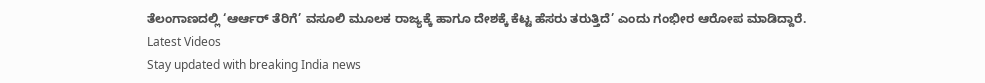ತೆಲಂಗಾಣದಲ್ಲಿ ‘ಆರ್ಆರ್ ತೆರಿಗೆ’ ವಸೂಲಿ ಮೂಲಕ ರಾಜ್ಯಕ್ಕೆ ಹಾಗೂ ದೇಶಕ್ಕೆ ಕೆಟ್ಟ ಹೆಸರು ತರುತ್ತಿದೆ’ ಎಂದು ಗಂಭೀರ ಆರೋಪ ಮಾಡಿದ್ದಾರೆ.
Latest Videos
Stay updated with breaking India news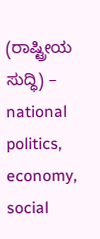(ರಾಷ್ಟ್ರೀಯ ಸುದ್ಧಿ) – national politics, economy, social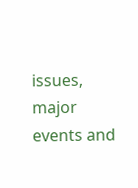issues, major events and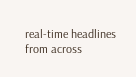real‑time headlines from across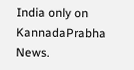India only on KannadaPrabha News.